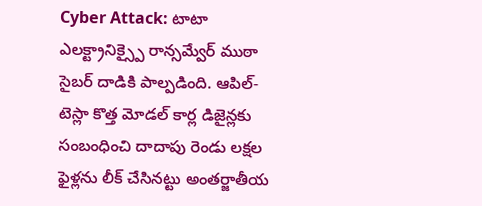Cyber Attack: టాటా ఎలక్ట్రానిక్స్పై రాన్సమ్వేర్ ముఠా సైబర్ దాడికి పాల్పడింది. ఆపిల్-టెస్లా కొత్త మోడల్ కార్ల డిజైన్లకు సంబంధించి దాదాపు రెండు లక్షల ఫైళ్లను లీక్ చేసినట్టు అంతర్జాతీయ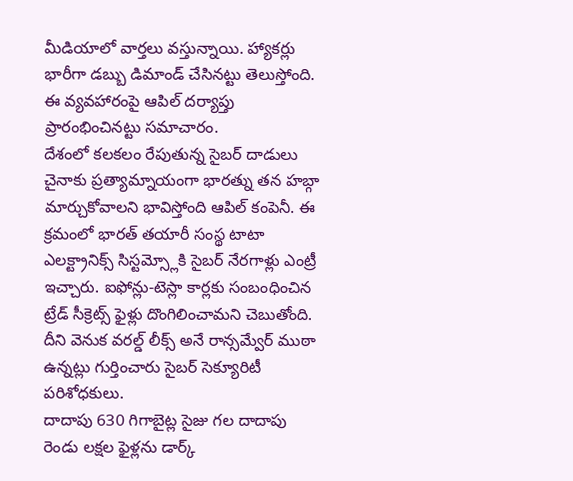మీడియాలో వార్తలు వస్తున్నాయి. హ్యాకర్లు భారీగా డబ్బు డిమాండ్ చేసినట్టు తెలుస్తోంది. ఈ వ్యవహారంపై ఆపిల్ దర్యాప్తు ప్రారంభించినట్టు సమాచారం.
దేశంలో కలకలం రేపుతున్న సైబర్ దాడులు
చైనాకు ప్రత్యామ్నాయంగా భారత్ను తన హబ్గా మార్చుకోవాలని భావిస్తోంది ఆపిల్ కంపెనీ. ఈ క్రమంలో భారత్ తయారీ సంస్థ టాటా ఎలక్ట్రానిక్స్ సిస్టమ్స్లోకి సైబర్ నేరగాళ్లు ఎంట్రీ ఇచ్చారు. ఐఫోన్లు-టెస్లా కార్లకు సంబంధించిన ట్రేడ్ సీక్రెట్స్ ఫైళ్లు దొంగిలించామని చెబుతోంది. దీని వెనుక వరల్డ్ లీక్స్ అనే రాన్సమ్వేర్ ముఠా ఉన్నట్లు గుర్తించారు సైబర్ సెక్యూరిటీ పరిశోధకులు.
దాదాపు 630 గిగాబైట్ల సైజు గల దాదాపు రెండు లక్షల ఫైళ్లను డార్క్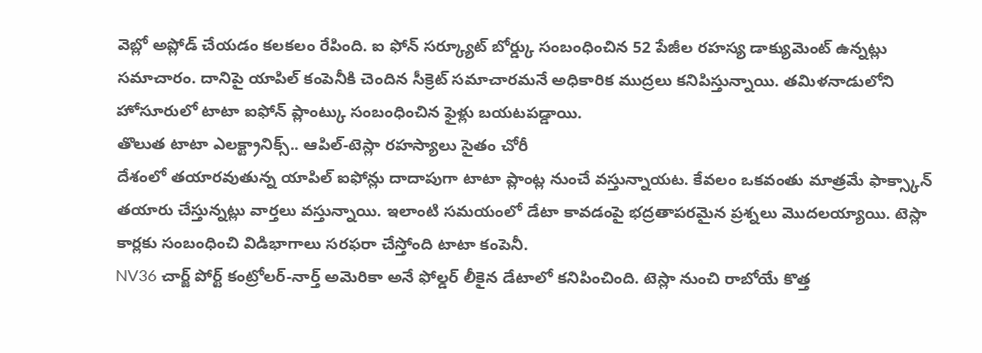వెబ్లో అప్లోడ్ చేయడం కలకలం రేపింది. ఐ ఫోన్ సర్క్యూట్ బోర్డ్కు సంబంధించిన 52 పేజీల రహస్య డాక్యుమెంట్ ఉన్నట్లు సమాచారం. దానిపై యాపిల్ కంపెనీకి చెందిన సీక్రెట్ సమాచారమనే అధికారిక ముద్రలు కనిపిస్తున్నాయి. తమిళనాడులోని హోసూరులో టాటా ఐఫోన్ ప్లాంట్కు సంబంధించిన ఫైళ్లు బయటపడ్డాయి.
తొలుత టాటా ఎలక్ట్రానిక్స్.. ఆపిల్-టెస్లా రహస్యాలు సైతం చోరీ
దేశంలో తయారవుతున్న యాపిల్ ఐఫోన్లు దాదాపుగా టాటా ప్లాంట్ల నుంచే వస్తున్నాయట. కేవలం ఒకవంతు మాత్రమే ఫాక్స్కాన్ తయారు చేస్తున్నట్లు వార్తలు వస్తున్నాయి. ఇలాంటి సమయంలో డేటా కావడంపై భద్రతాపరమైన ప్రశ్నలు మొదలయ్యాయి. టెస్లా కార్లకు సంబంధించి విడిభాగాలు సరఫరా చేస్తోంది టాటా కంపెనీ.
NV36 చార్జ్ పోర్ట్ కంట్రోలర్-నార్త్ అమెరికా అనే ఫోల్డర్ లీకైన డేటాలో కనిపించింది. టెస్లా నుంచి రాబోయే కొత్త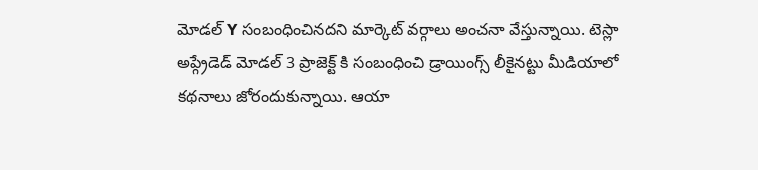మోడల్ Y సంబంధించినదని మార్కెట్ వర్గాలు అంచనా వేస్తున్నాయి. టెస్లా అప్గ్రేడెడ్ మోడల్ 3 ప్రాజెక్ట్ కి సంబంధించి డ్రాయింగ్స్ లీకైనట్టు మీడియాలో కథనాలు జోరందుకున్నాయి. ఆయా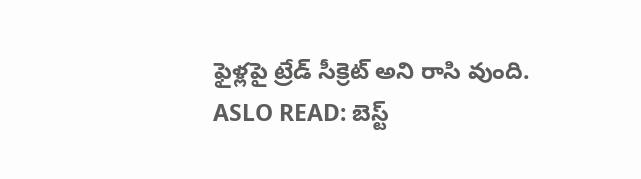ఫైళ్లపై ట్రేడ్ సీక్రెట్ అని రాసి వుంది.
ASLO READ: బెస్ట్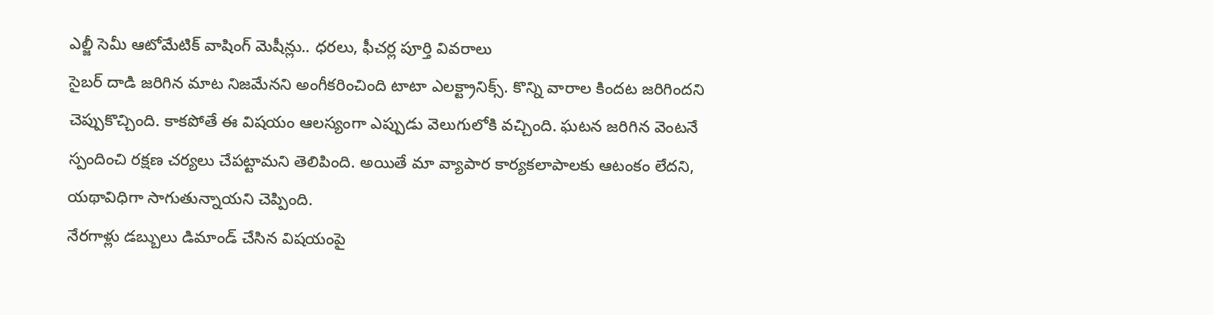ఎల్జీ సెమీ ఆటోమేటిక్ వాషింగ్ మెషీన్లు.. ధరలు, ఫీచర్ల పూర్తి వివరాలు
సైబర్ దాడి జరిగిన మాట నిజమేనని అంగీకరించింది టాటా ఎలక్ట్రానిక్స్. కొన్ని వారాల కిందట జరిగిందని చెప్పుకొచ్చింది. కాకపోతే ఈ విషయం ఆలస్యంగా ఎప్పుడు వెలుగులోకి వచ్చింది. ఘటన జరిగిన వెంటనే స్పందించి రక్షణ చర్యలు చేపట్టామని తెలిపింది. అయితే మా వ్యాపార కార్యకలాపాలకు ఆటంకం లేదని, యథావిధిగా సాగుతున్నాయని చెప్పింది.
నేరగాళ్లు డబ్బులు డిమాండ్ చేసిన విషయంపై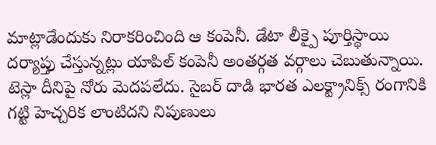మాట్లాడేందుకు నిరాకరించింది ఆ కంపెనీ. డేటా లీక్పై పూర్తిస్థాయి దర్యాప్తు చేస్తున్నట్లు యాపిల్ కంపెనీ అంతర్గత వర్గాలు చెబుతున్నాయి. టెస్లా దీనిపై నోరు మెదపలేదు. సైబర్ దాడి భారత ఎలక్ట్రానిక్స్ రంగానికి గట్టి హెచ్చరిక లాంటిదని నిపుణులు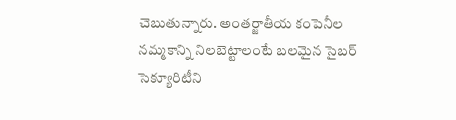చెబుతున్నారు. అంతర్జాతీయ కంపెనీల నమ్మకాన్ని నిలబెట్టాలంటే బలమైన సైబర్ సెక్యూరిటీని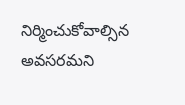నిర్మించుకోవాల్సిన అవసరమని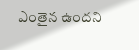ఎంతైన ఉందని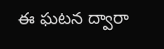ఈ ఘటన ద్వారా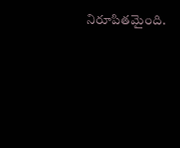నిరూపితమైంది.